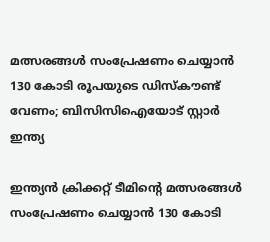മത്സരങ്ങള്‍ സംപ്രേഷണം ചെയ്യാന്‍ 130 കോടി രൂപയുടെ ഡിസ്‌കൗണ്ട് വേണം; ബിസിസിഐയോട് സ്റ്റാര്‍ ഇന്ത്യ

ഇന്ത്യന്‍ ക്രിക്കറ്റ് ടീമിന്റെ മത്സരങ്ങള്‍ സംപ്രേഷണം ചെയ്യാന്‍ 130 കോടി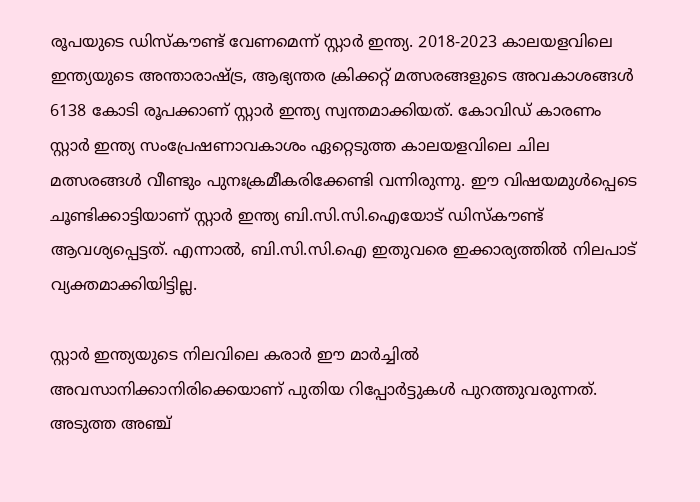രൂപയുടെ ഡിസ്‌കൗണ്ട് വേണമെന്ന് സ്റ്റാര്‍ ഇന്ത്യ. 2018-2023 കാലയളവിലെ ഇന്ത്യയുടെ അന്താരാഷ്ട്ര, ആഭ്യന്തര ക്രിക്കറ്റ് മത്സരങ്ങളുടെ അവകാശങ്ങള്‍ 6138 കോടി രൂപക്കാണ് സ്റ്റാര്‍ ഇന്ത്യ സ്വന്തമാക്കിയത്. കോവിഡ് കാരണം സ്റ്റാര്‍ ഇന്ത്യ സംപ്രേഷണാവകാശം ഏറ്റെടുത്ത കാലയളവിലെ ചില മത്സരങ്ങള്‍ വീണ്ടും പുനഃക്രമീകരിക്കേണ്ടി വന്നിരുന്നു. ഈ വിഷയമുള്‍പ്പെടെ ചൂണ്ടിക്കാട്ടിയാണ് സ്റ്റാര്‍ ഇന്ത്യ ബി.സി.സി.ഐയോട് ഡിസ്‌കൗണ്ട് ആവശ്യപ്പെട്ടത്. എന്നാല്‍, ബി.സി.സി.ഐ ഇതുവരെ ഇക്കാര്യത്തില്‍ നിലപാട് വ്യക്തമാക്കിയിട്ടില്ല.

സ്റ്റാര്‍ ഇന്ത്യയുടെ നിലവിലെ കരാര്‍ ഈ മാര്‍ച്ചില്‍ അവസാനിക്കാനിരിക്കെയാണ് പുതിയ റിപ്പോര്‍ട്ടുകള്‍ പുറത്തുവരുന്നത്. അടുത്ത അഞ്ച്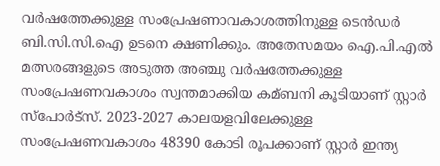വര്‍ഷത്തേക്കുള്ള സംപ്രേഷണാവകാശത്തിനുള്ള ടെന്‍ഡര്‍ ബി.സി.സി.ഐ ഉടനെ ക്ഷണിക്കും. അതേസമയം ഐ.പി.എല്‍ മത്സരങ്ങളുടെ അടുത്ത അഞ്ചു വര്‍ഷത്തേക്കുള്ള സംപ്രേഷണവകാശം സ്വന്തമാക്കിയ കമ്ബനി കൂടിയാണ് സ്റ്റാര്‍ സ്പോര്‍ട്സ്. 2023-2027 കാലയളവിലേക്കുള്ള സംപ്രേഷണവകാശം 48390 കോടി രൂപക്കാണ് സ്റ്റാര്‍ ഇന്ത്യ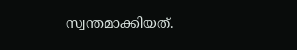സ്വന്തമാക്കിയത്.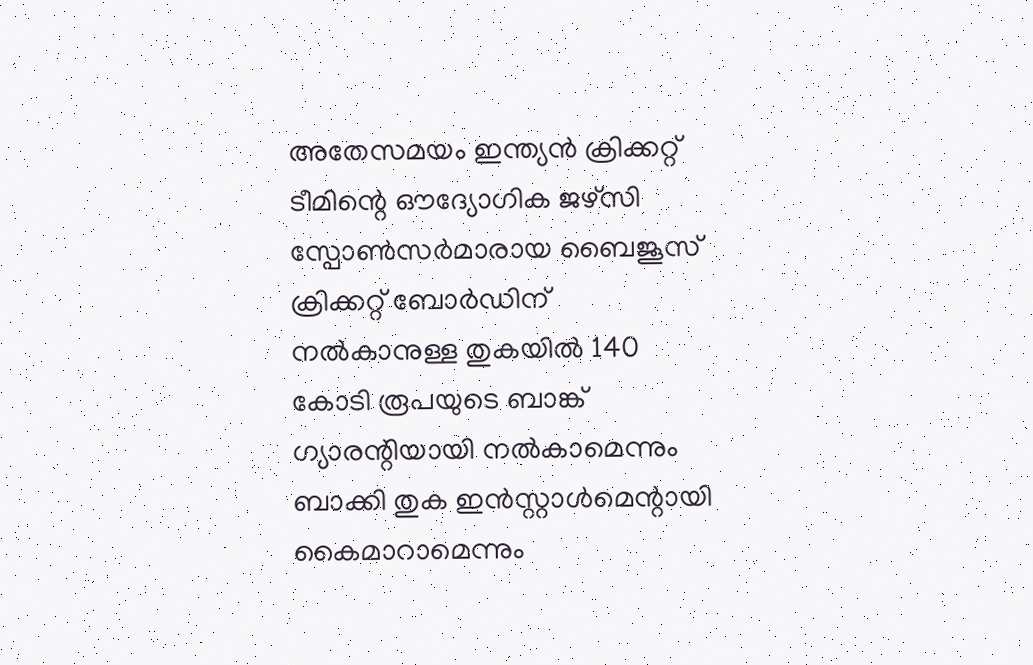അതേസമയം ഇന്ത്യന്‍ ക്രിക്കറ്റ് ടീമിന്റെ ഔദ്യോഗിക ജഴ്സി സ്പോണ്‍സര്‍മാരായ ബൈജൂസ് ക്രിക്കറ്റ് ബോര്‍ഡിന് നല്‍കാനുള്ള തുകയില്‍ 140 കോടി രൂപയുടെ ബാങ്ക് ഗ്യാരന്റിയായി നല്‍കാമെന്നും ബാക്കി തുക ഇന്‍സ്റ്റാള്‍മെന്റായി കൈമാറാമെന്നും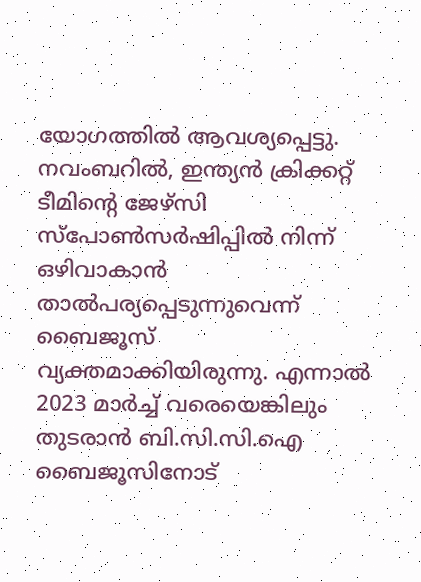യോഗത്തില്‍ ആവശ്യപ്പെട്ടു. നവംബറില്‍, ഇന്ത്യന്‍ ക്രിക്കറ്റ് ടീമിന്റെ ജേഴ്സി സ്പോണ്‍സര്‍ഷിപ്പില്‍ നിന്ന് ഒഴിവാകാന്‍ താല്‍പര്യപ്പെടുന്നുവെന്ന് ബൈജൂസ് വ്യക്തമാക്കിയിരുന്നു. എന്നാല്‍ 2023 മാര്‍ച്ച് വരെയെങ്കിലും തുടരാന്‍ ബി.സി.സി.ഐ ബൈജൂസിനോട്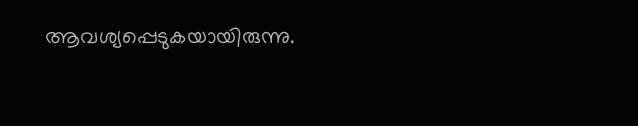ആവശ്യപ്പെടുകയായിരുന്നു.